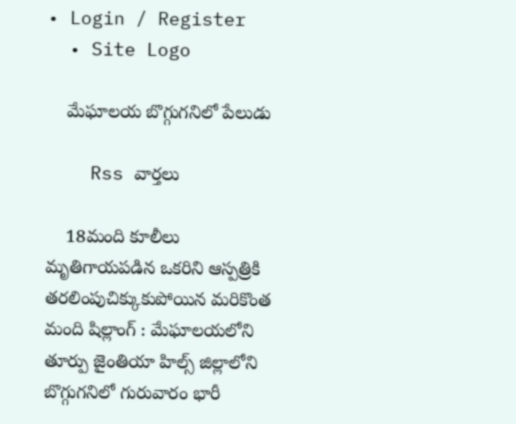• Login / Register
  • Site Logo

    మేఘాలయ బొగ్గుగనిలో పేలుడు

    Rss వార్తలు

    18మంది కూలీలు మృతిగాయపడిన ఒకరిని ఆస్పత్రికి తరలింపుచిక్కుకుపోయిన మరికొంత మంది షిల్లాంగ్‌ : మేఘాలయలోని తూర్పు జైంతియా హిల్స్‌ జిల్లాలోని బొగ్గుగనిలో గురువారం భారీ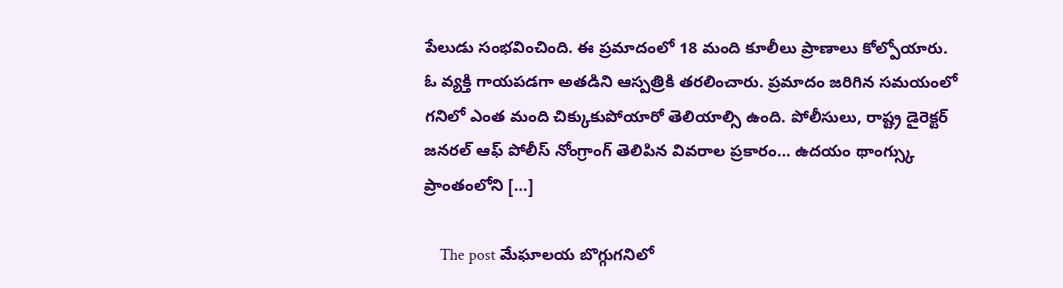పేలుడు సంభవించింది. ఈ ప్రమాదంలో 18 మంది కూలీలు ప్రాణాలు కోల్పోయారు. ఓ వ్యక్తి గాయపడగా అతడిని ఆస్పత్రికి తరలించారు. ప్రమాదం జరిగిన సమయంలో గనిలో ఎంత మంది చిక్కుకుపోయారో తెలియాల్సి ఉంది. పోలీసులు, రాష్ట్ర డైరెక్టర్‌ జనరల్‌ ఆఫ్‌ పోలీస్‌ నోంగ్రాంగ్‌ తెలిపిన వివరాల ప్రకారం… ఉదయం థాంగ్స్కు ప్రాంతంలోని […]

    The post మేఘాలయ బొగ్గుగనిలో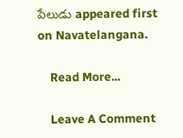పేలుడు appeared first on Navatelangana.

    Read More...

    Leave A Comment